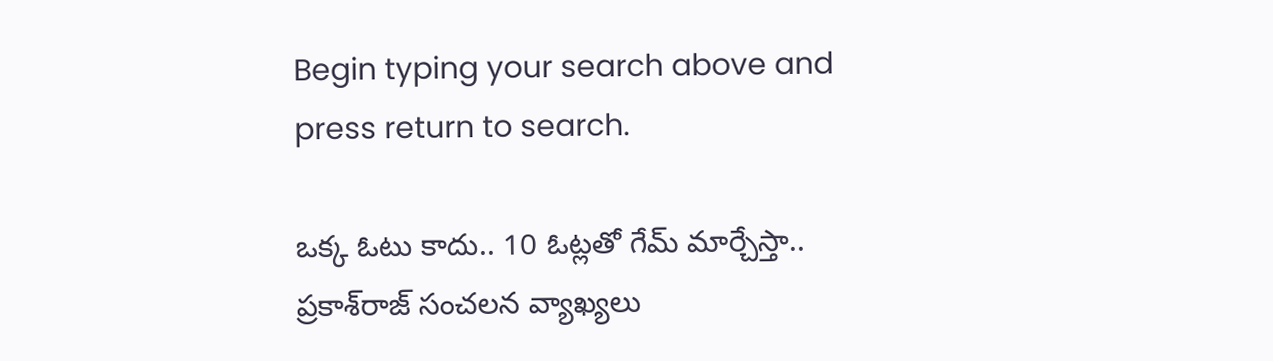Begin typing your search above and press return to search.

ఒక్క ఓటు కాదు.. 10 ఓట్లతో గేమ్ మార్చేస్తా.. ప్రకాశ్‌రాజ్ సంచలన వ్యాఖ్యలు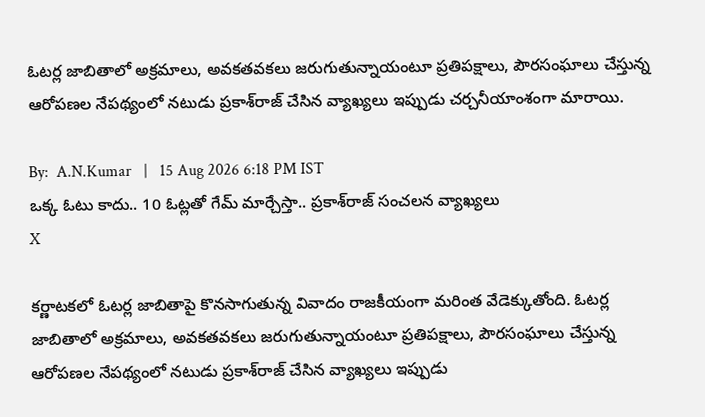ఓటర్ల జాబితాలో అక్రమాలు, అవకతవకలు జరుగుతున్నాయంటూ ప్రతిపక్షాలు, పౌరసంఘాలు చేస్తున్న ఆరోపణల నేపథ్యంలో నటుడు ప్రకాశ్‌రాజ్ చేసిన వ్యాఖ్యలు ఇప్పుడు చర్చనీయాంశంగా మారాయి.

By:  A.N.Kumar   |   15 Aug 2026 6:18 PM IST
ఒక్క ఓటు కాదు.. 10 ఓట్లతో గేమ్ మార్చేస్తా.. ప్రకాశ్‌రాజ్ సంచలన వ్యాఖ్యలు
X

కర్ణాటకలో ఓటర్ల జాబితాపై కొనసాగుతున్న వివాదం రాజకీయంగా మరింత వేడెక్కుతోంది. ఓటర్ల జాబితాలో అక్రమాలు, అవకతవకలు జరుగుతున్నాయంటూ ప్రతిపక్షాలు, పౌరసంఘాలు చేస్తున్న ఆరోపణల నేపథ్యంలో నటుడు ప్రకాశ్‌రాజ్ చేసిన వ్యాఖ్యలు ఇప్పుడు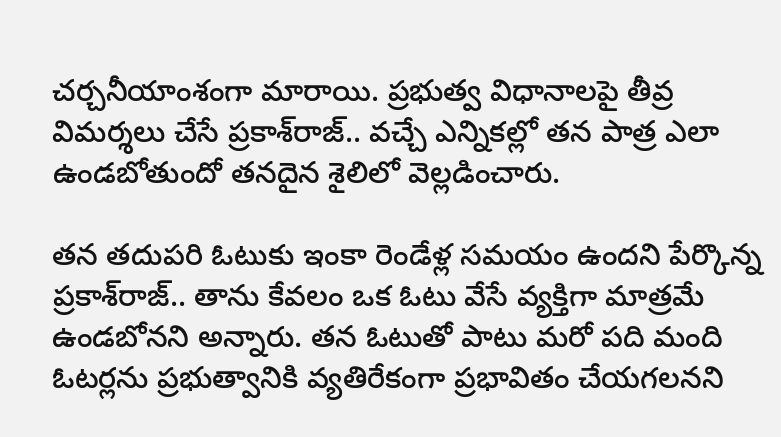చర్చనీయాంశంగా మారాయి. ప్రభుత్వ విధానాలపై తీవ్ర విమర్శలు చేసే ప్రకాశ్‌రాజ్.. వచ్చే ఎన్నికల్లో తన పాత్ర ఎలా ఉండబోతుందో తనదైన శైలిలో వెల్లడించారు.

తన తదుపరి ఓటుకు ఇంకా రెండేళ్ల సమయం ఉందని పేర్కొన్న ప్రకాశ్‌రాజ్.. తాను కేవలం ఒక ఓటు వేసే వ్యక్తిగా మాత్రమే ఉండబోనని అన్నారు. తన ఓటుతో పాటు మరో పది మంది ఓటర్లను ప్రభుత్వానికి వ్యతిరేకంగా ప్రభావితం చేయగలనని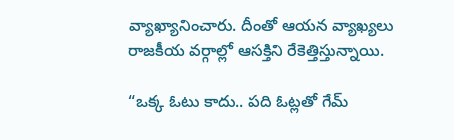వ్యాఖ్యానించారు. దీంతో ఆయన వ్యాఖ్యలు రాజకీయ వర్గాల్లో ఆసక్తిని రేకెత్తిస్తున్నాయి.

“ఒక్క ఓటు కాదు.. పది ఓట్లతో గేమ్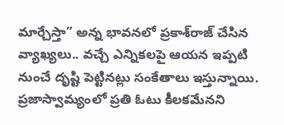మార్చేస్తా” అన్న భావనలో ప్రకాశ్‌రాజ్ చేసిన వ్యాఖ్యలు.. వచ్చే ఎన్నికలపై ఆయన ఇప్పటి నుంచే దృష్టి పెట్టినట్లు సంకేతాలు ఇస్తున్నాయి. ప్రజాస్వామ్యంలో ప్రతి ఓటు కీలకమేనని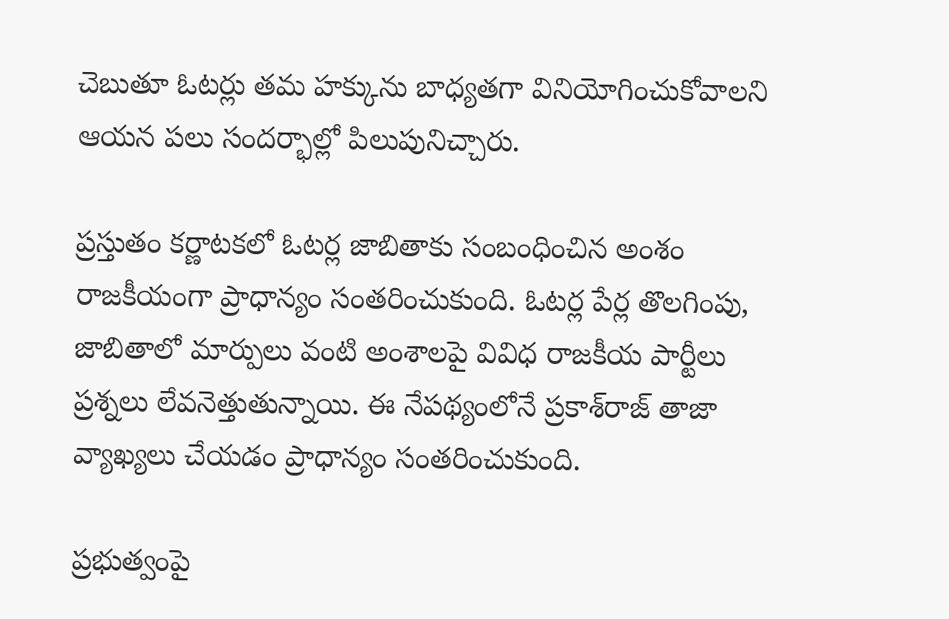చెబుతూ ఓటర్లు తమ హక్కును బాధ్యతగా వినియోగించుకోవాలని ఆయన పలు సందర్భాల్లో పిలుపునిచ్చారు.

ప్రస్తుతం కర్ణాటకలో ఓటర్ల జాబితాకు సంబంధించిన అంశం రాజకీయంగా ప్రాధాన్యం సంతరించుకుంది. ఓటర్ల పేర్ల తొలగింపు, జాబితాలో మార్పులు వంటి అంశాలపై వివిధ రాజకీయ పార్టీలు ప్రశ్నలు లేవనెత్తుతున్నాయి. ఈ నేపథ్యంలోనే ప్రకాశ్‌రాజ్ తాజా వ్యాఖ్యలు చేయడం ప్రాధాన్యం సంతరించుకుంది.

ప్రభుత్వంపై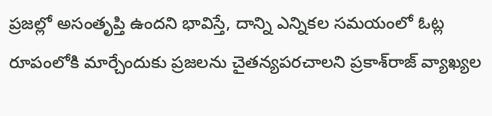ప్రజల్లో అసంతృప్తి ఉందని భావిస్తే, దాన్ని ఎన్నికల సమయంలో ఓట్ల రూపంలోకి మార్చేందుకు ప్రజలను చైతన్యపరచాలని ప్రకాశ్‌రాజ్ వ్యాఖ్యల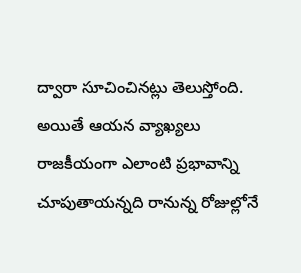ద్వారా సూచించినట్లు తెలుస్తోంది. అయితే ఆయన వ్యాఖ్యలు రాజకీయంగా ఎలాంటి ప్రభావాన్ని చూపుతాయన్నది రానున్న రోజుల్లోనే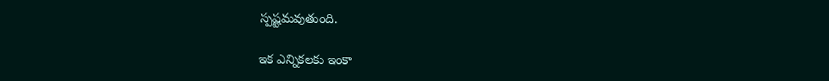స్పష్టమవుతుంది.

ఇక ఎన్నికలకు ఇంకా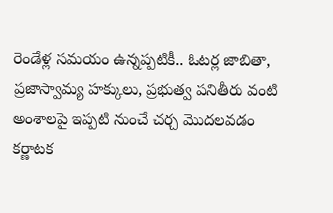రెండేళ్ల సమయం ఉన్నప్పటికీ.. ఓటర్ల జాబితా, ప్రజాస్వామ్య హక్కులు, ప్రభుత్వ పనితీరు వంటి అంశాలపై ఇప్పటి నుంచే చర్చ మొదలవడం కర్ణాటక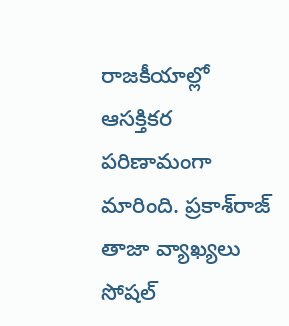రాజకీయాల్లో ఆసక్తికర పరిణామంగా మారింది. ప్రకాశ్‌రాజ్ తాజా వ్యాఖ్యలు సోషల్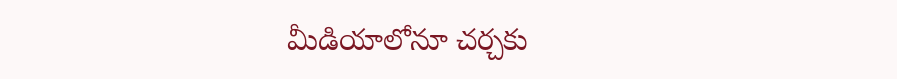మీడియాలోనూ చర్చకు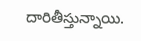దారితీస్తున్నాయి.